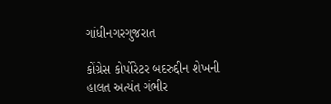ગાંધીનગરગુજરાત

કોંગ્રેસ કોર્પોરેટર બદરુદ્દીન શેખની હાલત અત્યંત ગંભીર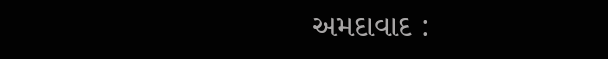અમદાવાદ :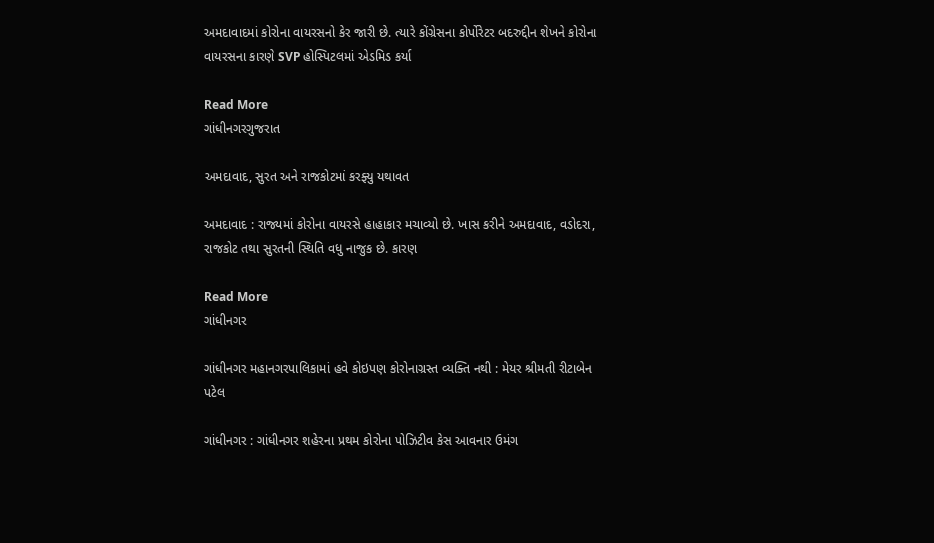અમદાવાદમાં કોરોના વાયરસનો કેર જારી છે. ત્યારે કોંગ્રેસના કોર્પોરેટર બદરુદ્દીન શેખને કોરોના વાયરસના કારણે SVP હોસ્પિટલમાં એડમિડ કર્યા

Read More
ગાંધીનગરગુજરાત

અમદાવાદ, સુરત અને રાજકોટમાં કરફ્યુ યથાવત

અમદાવાદ : રાજ્યમાં કોરોના વાયરસે હાહાકાર મચાવ્યો છે. ખાસ કરીને અમદાવાદ, વડોદરા, રાજકોટ તથા સુરતની સ્થિતિ વધુ નાજુક છે. કારણ

Read More
ગાંધીનગર

ગાંધીનગર મહાનગરપાલિકામાં હવે કોઇપણ કોરોનાગ્રસ્ત વ્યક્તિ નથી : મેયર શ્રીમતી રીટાબેન પટેલ

ગાંધીનગર : ગાંધીનગર શહેરના પ્રથમ કોરોના પોઝિટીવ કેસ આવનાર ઉમંગ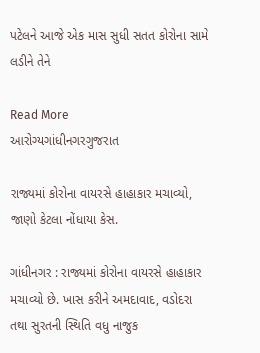પટેલને આજે એક માસ સુધી સતત કોરોના સામે લડીને તેને

Read More
આરોગ્યગાંધીનગરગુજરાત

રાજ્યમાં કોરોના વાયરસે હાહાકાર મચાવ્યો, જાણો કેટલા નોંધાયા કેસ.

ગાંધીનગર : રાજ્યમાં કોરોના વાયરસે હાહાકાર મચાવ્યો છે. ખાસ કરીને અમદાવાદ, વડોદરા તથા સુરતની સ્થિતિ વધુ નાજુક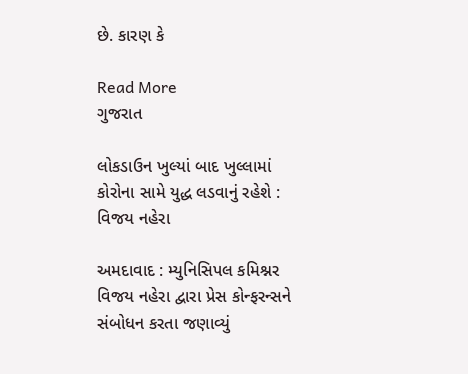છે. કારણ કે

Read More
ગુજરાત

લોકડાઉન ખુલ્યાં બાદ ખુલ્લામાં કોરોના સામે યુદ્ધ લડવાનું રહેશે : વિજય નહેરા

અમદાવાદ : મ્યુનિસિપલ કમિશ્નર વિજય નહેરા દ્વારા પ્રેસ કોન્ફરન્સને સંબોધન કરતા જણાવ્યું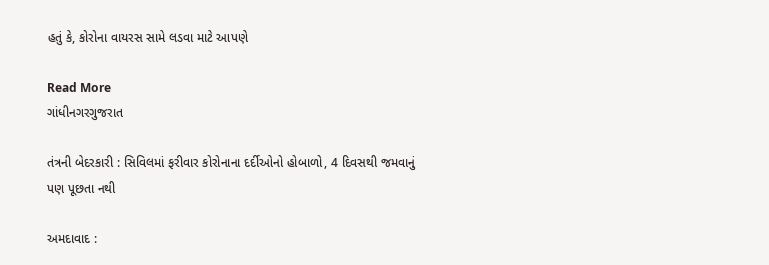હતું કે, કોરોના વાયરસ સામે લડવા માટે આપણે

Read More
ગાંધીનગરગુજરાત

તંત્રની બેદરકારી : સિવિલમાં ફરીવાર કોરોનાના દર્દીઓનો હોબાળો, 4 દિવસથી જમવાનું પણ પૂછતા નથી

અમદાવાદ :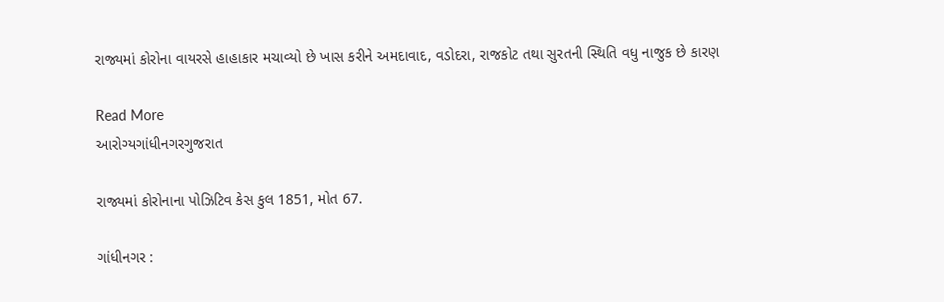રાજ્યમાં કોરોના વાયરસે હાહાકાર મચાવ્યો છે ખાસ કરીને અમદાવાદ, વડોદરા, રાજકોટ તથા સુરતની સ્થિતિ વધુ નાજુક છે કારણ

Read More
આરોગ્યગાંધીનગરગુજરાત

રાજ્યમાં કોરોનાના પોઝિટિવ કેસ કુલ 1851, મોત 67.

ગાંધીનગર :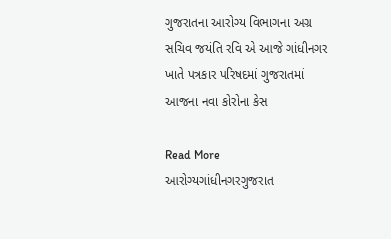ગુજરાતના આરોગ્ય વિભાગના અગ્ર સચિવ જયંતિ રવિ એ આજે ગાંધીનગર ખાતે પત્રકાર પરિષદમાં ગુજરાતમાં આજના નવા કોરોના કેસ

Read More
આરોગ્યગાંધીનગરગુજરાત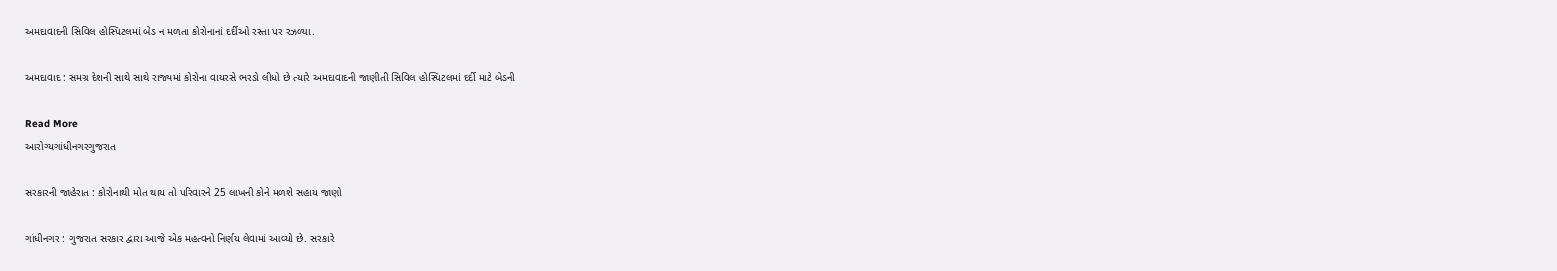અમદાવાદની સિવિલ હોસ્પિટલમાં બેડ ન મળતા કોરોનાનાં દર્દીઓ રસ્તા પર રઝળ્યા.

અમદાવાદ : સમગ્ર દેશની સાથે સાથે રાજ્યમાં કોરોના વાયરસે ભરડો લીધો છે ત્યારે અમદાવાદની જાણીતી સિવિલ હોસ્પિટલમાં દર્દી માટે બેડની

Read More
આરોગ્યગાંધીનગરગુજરાત

સરકારની જાહેરાત : કોરોનાથી મોત થાય તો પરિવારને 25 લાખની કોને મળશે સહાય જાણો

ગાંધીનગર : ગુજરાત સરકાર દ્વારા આજે એક મહત્વનો નિર્ણય લેવામાં આવ્યો છે. સરકારે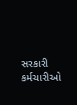સરકારી કર્મચારીઓ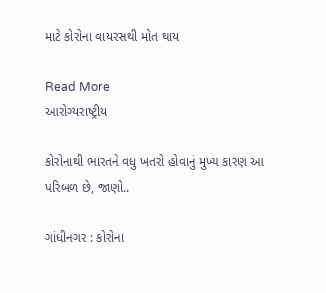માટે કોરોના વાયરસથી મોત થાય

Read More
આરોગ્યરાષ્ટ્રીય

કોરોનાથી ભારતને વધુ ખતરો હોવાનું મુખ્ય કારણ આ પરિબળ છે, જાણો..

ગાંધીનગર : કોરોના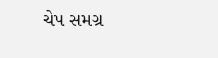ચેપ સમગ્ર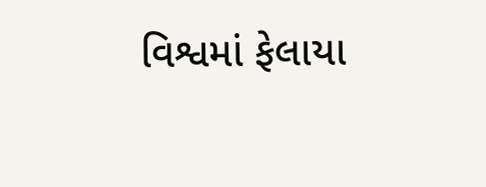વિશ્વમાં ફેલાયા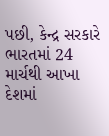પછી, કેન્દ્ર સરકારે ભારતમાં 24 માર્ચથી આખા દેશમાં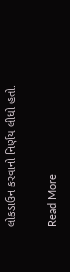લોકડાઉન કરવાનો નિર્ણય લીધો હતો.

Read More